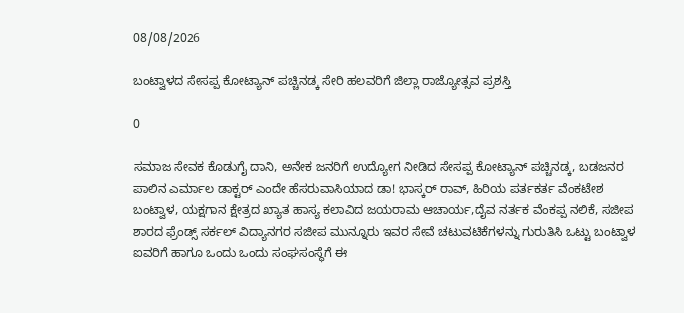08/08/2026

ಬಂಟ್ವಾಳದ ಸೇಸಪ್ಪ ಕೋಟ್ಯಾನ್ ಪಚ್ಚಿನಡ್ಕ ಸೇರಿ ಹಲವರಿಗೆ ಜಿಲ್ಲಾ ರಾಜ್ಯೋತ್ಸವ ಪ್ರಶಸ್ತಿ

0

ಸಮಾಜ ಸೇವಕ ಕೊಡುಗೈ ದಾನಿ, ಅನೇಕ ಜನರಿಗೆ ಉದ್ಯೋಗ ನೀಡಿದ ಸೇಸಪ್ಪ ಕೋಟ್ಯಾನ್ ಪಚ್ಚಿನಡ್ಕ, ಬಡಜನರ ಪಾಲಿನ ಎರ್ಮಾಲ ಡಾಕ್ಟರ್ ಎಂದೇ ಹೆಸರುವಾಸಿಯಾದ ಡಾ! ಭಾಸ್ಕರ್ ರಾವ್, ಹಿರಿಯ ಪರ್ತಕರ್ತ ವೆಂಕಟೇಶ ಬಂಟ್ವಾಳ, ಯಕ್ಷಗಾನ ಕ್ಷೇತ್ರದ ಖ್ಯಾತ ಹಾಸ್ಯ ಕಲಾವಿದ ಜಯರಾಮ ಆಚಾರ್ಯ,ದೈವ ನರ್ತಕ ವೆಂಕಪ್ಪ ನಲಿಕೆ, ಸಜೀಪ ಶಾರದ ಫ್ರೆಂಡ್ಸ್ ಸರ್ಕಲ್ ವಿದ್ಯಾನಗರ ಸಜೀಪ ಮುನ್ನೂರು ಇವರ ಸೇವೆ ಚಟುವಟಿಕೆಗಳನ್ನು ಗುರುತಿಸಿ ಒಟ್ಟು ಬಂಟ್ವಾಳ ಐವರಿಗೆ ಹಾಗೂ ಒಂದು ಒಂದು ಸಂಘಸಂಸ್ಥೆಗೆ ಈ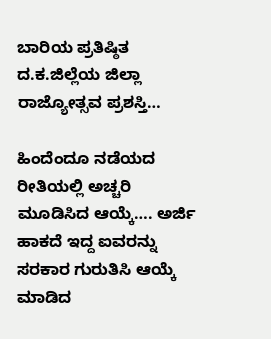ಬಾರಿಯ ಪ್ರತಿಷ್ಠಿತ ದ.ಕ.ಜಿಲ್ಲೆಯ ಜಿಲ್ಲಾ ರಾಜ್ಯೋತ್ಸವ ಪ್ರಶಸ್ತಿ…

ಹಿಂದೆಂದೂ ನಡೆಯದ ರೀತಿಯಲ್ಲಿ ಅಚ್ಚರಿ ಮೂಡಿಸಿದ ಆಯ್ಕೆ…. ಅರ್ಜಿ ಹಾಕದೆ ಇದ್ದ ಐವರನ್ನು ಸರಕಾರ ಗುರುತಿಸಿ ಆಯ್ಕೆ ಮಾಡಿದ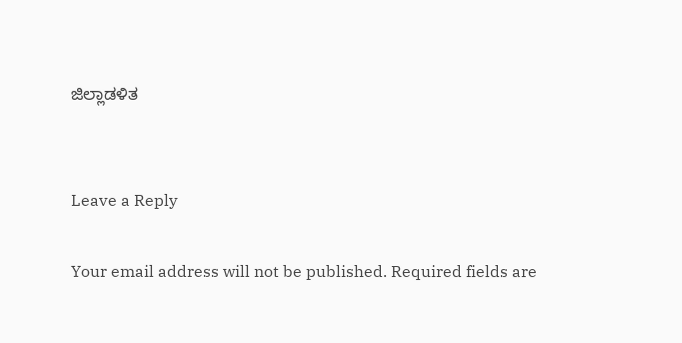ಜಿಲ್ಲಾಡಳಿತ


Leave a Reply

Your email address will not be published. Required fields are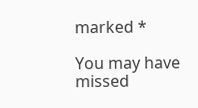marked *

You may have missed